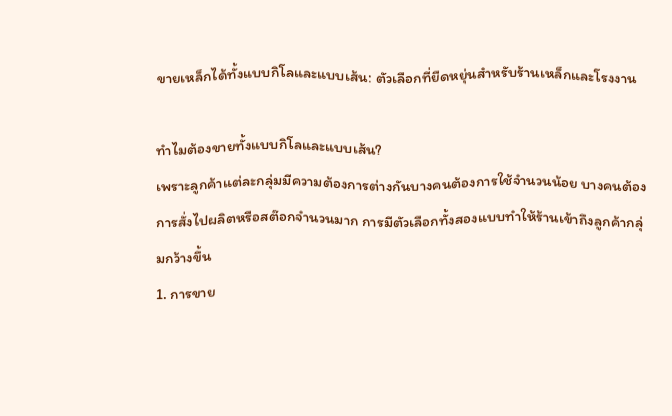ขายเหล็กได้ทั้งแบบกิโลและแบบเส้น: ตัวเลือกที่ยืดหยุ่นสำหรับร้านเหล็กและโรงงาน

ทำไมต้องขายทั้งแบบกิโลและแบบเส้น?
เพราะลูกค้าแต่ละกลุ่มมีความต้องการต่างกันบางคนต้องการใช้จำนวนน้อย บางคนต้องการสั่งไปผลิตหรือสต๊อกจำนวนมาก การมีตัวเลือกทั้งสองแบบทำให้ร้านเข้าถึงลูกค้ากลุ่มกว้างขึ้น
1. การขาย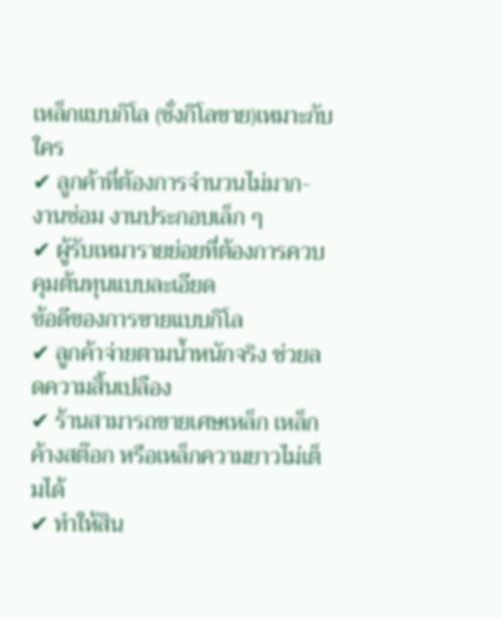เหล็กแบบกิโล (ชั่งกิโลขาย)เหมาะกับใคร
✔ ลูกค้าที่ต้องการจำนวนไม่มาก- งานซ่อม งานประกอบเล็ก ๆ
✔ ผู้รับเหมารายย่อยที่ต้องการควบคุมต้นทุนแบบละเอียด
ข้อดีของการขายแบบกิโล
✔ ลูกค้าจ่ายตามน้ำหนักจริง ช่วยลดความสิ้นเปลือง
✔ ร้านสามารถขายเศษเหล็ก เหล็กค้างสต๊อก หรือเหล็กความยาวไม่เต็มได้
✔ ทำให้สิน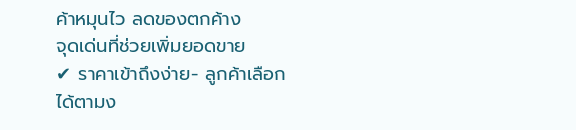ค้าหมุนไว ลดของตกค้าง
จุดเด่นที่ช่วยเพิ่มยอดขาย
✔ ราคาเข้าถึงง่าย- ลูกค้าเลือกได้ตามง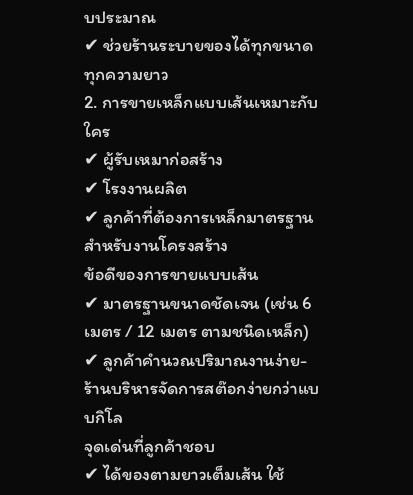บประมาณ
✔ ช่วยร้านระบายของได้ทุกขนาด ทุกความยาว
2. การขายเหล็กแบบเส้นเหมาะกับใคร
✔ ผู้รับเหมาก่อสร้าง
✔ โรงงานผลิต
✔ ลูกค้าที่ต้องการเหล็กมาตรฐานสำหรับงานโครงสร้าง
ข้อดีของการขายแบบเส้น
✔ มาตรฐานขนาดชัดเจน (เช่น 6 เมตร / 12 เมตร ตามชนิดเหล็ก)
✔ ลูกค้าคำนวณปริมาณงานง่าย- ร้านบริหารจัดการสต๊อกง่ายกว่าแบบกิโล
จุดเด่นที่ลูกค้าชอบ
✔ ได้ของตามยาวเต็มเส้น ใช้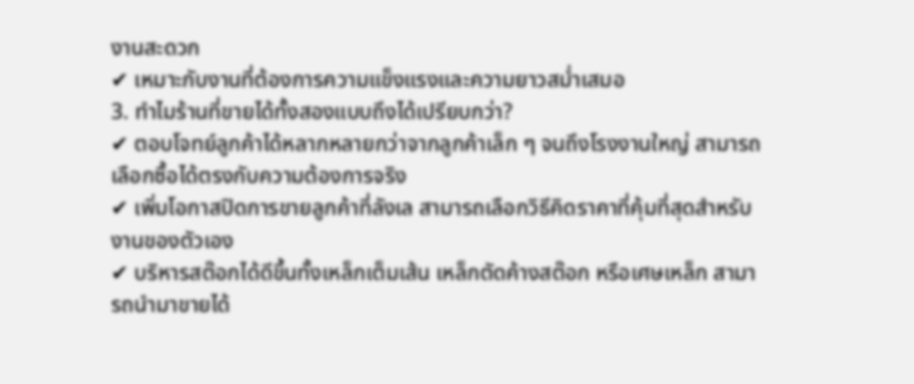งานสะดวก
✔ เหมาะกับงานที่ต้องการความแข็งแรงและความยาวสม่ำเสมอ
3. ทำไมร้านที่ขายได้ทั้งสองแบบถึงได้เปรียบกว่า?
✔ ตอบโจทย์ลูกค้าได้หลากหลายกว่าจากลูกค้าเล็ก ๆ จนถึงโรงงานใหญ่ สามารถเลือกซื้อได้ตรงกับความต้องการจริง
✔ เพิ่มโอกาสปิดการขายลูกค้าที่ลังเล สามารถเลือกวิธีคิดราคาที่คุ้มที่สุดสำหรับงานของตัวเอง
✔ บริหารสต๊อกได้ดีขึ้นทั้งเหล็กเต็มเส้น เหล็กตัดค้างสต๊อก หรือเศษเหล็ก สามารถนำมาขายได้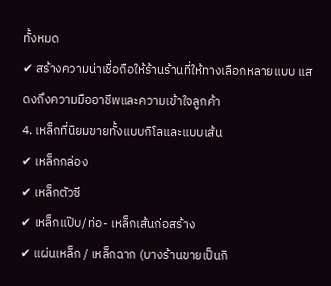ทั้งหมด
✔ สร้างความน่าเชื่อถือให้ร้านร้านที่ให้ทางเลือกหลายแบบ แสดงถึงความมืออาชีพและความเข้าใจลูกค้า
4. เหล็กที่นิยมขายทั้งแบบกิโลและแบบเส้น
✔ เหล็กกล่อง
✔ เหล็กตัวซี
✔ เหล็กแป๊บ/ท่อ- เหล็กเส้นก่อสร้าง
✔ แผ่นเหล็ก / เหล็กฉาก (บางร้านขายเป็นกิ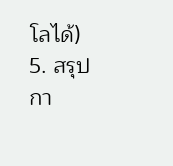โลได้)
5. สรุป
กา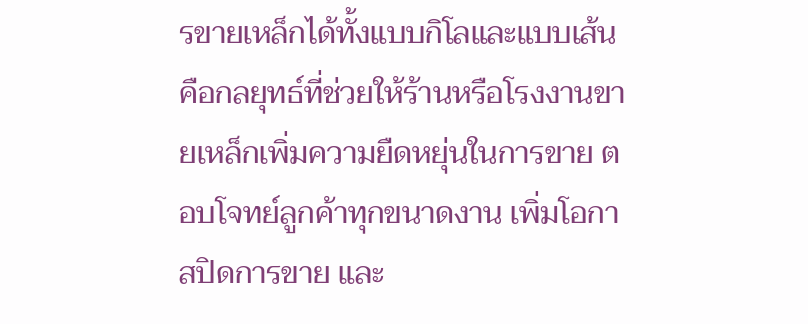รขายเหล็กได้ทั้งแบบกิโลและแบบเส้นคือกลยุทธ์ที่ช่วยให้ร้านหรือโรงงานขายเหล็กเพิ่มความยืดหยุ่นในการขาย ตอบโจทย์ลูกค้าทุกขนาดงาน เพิ่มโอกาสปิดการขาย และ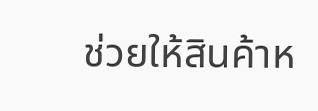ช่วยให้สินค้าห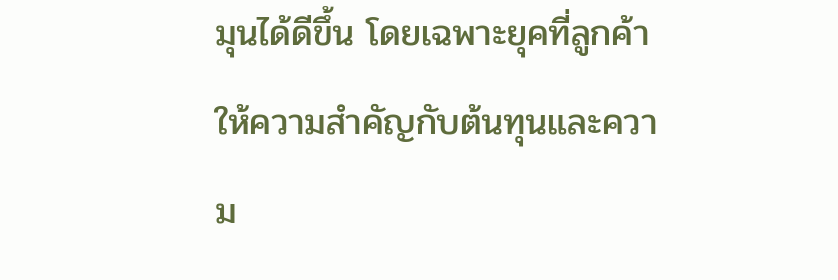มุนได้ดีขึ้น โดยเฉพาะยุคที่ลูกค้าให้ความสำคัญกับต้นทุนและความ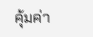คุ้มค่า